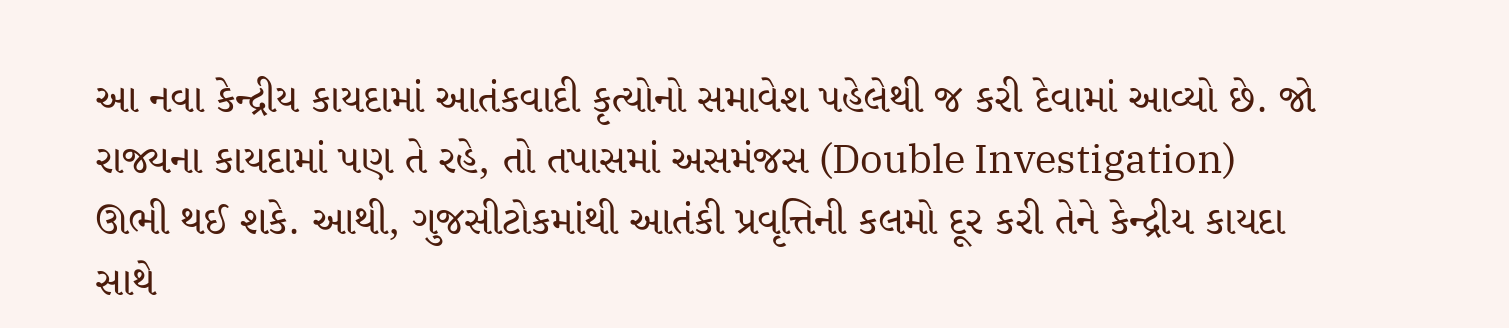આ નવા કેન્દ્રીય કાયદામાં આતંકવાદી કૃત્યોનો સમાવેશ પહેલેથી જ કરી દેવામાં આવ્યો છે. જો રાજ્યના કાયદામાં પણ તે રહે, તો તપાસમાં અસમંજસ (Double Investigation) ઊભી થઈ શકે. આથી, ગુજસીટોકમાંથી આતંકી પ્રવૃત્તિની કલમો દૂર કરી તેને કેન્દ્રીય કાયદા સાથે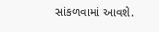સાંકળવામાં આવશે.